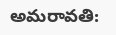అమరావతి: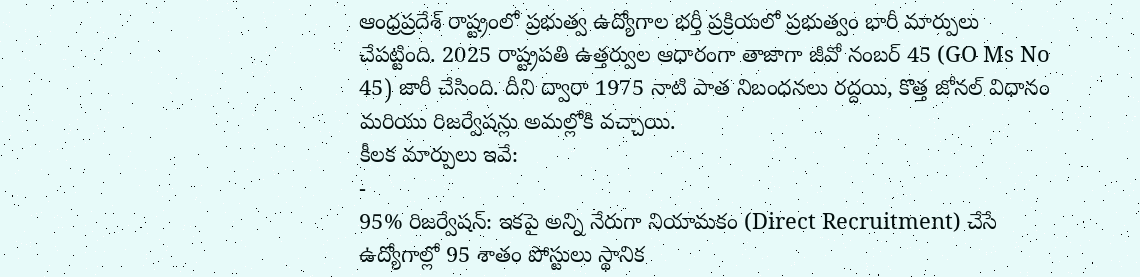ఆంధ్రప్రదేశ్ రాష్ట్రంలో ప్రభుత్వ ఉద్యోగాల భర్తీ ప్రక్రియలో ప్రభుత్వం భారీ మార్పులు చేపట్టింది. 2025 రాష్ట్రపతి ఉత్తర్వుల ఆధారంగా తాజాగా జీవో నంబర్ 45 (GO Ms No 45) జారీ చేసింది. దీని ద్వారా 1975 నాటి పాత నిబంధనలు రద్దయి, కొత్త జోనల్ విధానం మరియు రిజర్వేషన్లు అమల్లోకి వచ్చాయి.
కీలక మార్పులు ఇవే:
-
95% రిజర్వేషన్: ఇకపై అన్ని నేరుగా నియామకం (Direct Recruitment) చేసే ఉద్యోగాల్లో 95 శాతం పోస్టులు స్థానిక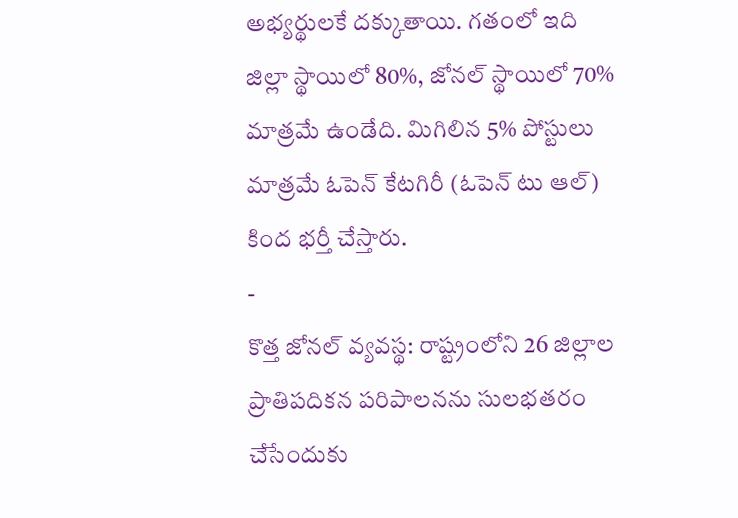అభ్యర్థులకే దక్కుతాయి. గతంలో ఇది జిల్లా స్థాయిలో 80%, జోనల్ స్థాయిలో 70% మాత్రమే ఉండేది. మిగిలిన 5% పోస్టులు మాత్రమే ఓపెన్ కేటగిరీ (ఓపెన్ టు ఆల్) కింద భర్తీ చేస్తారు.
-
కొత్త జోనల్ వ్యవస్థ: రాష్ట్రంలోని 26 జిల్లాల ప్రాతిపదికన పరిపాలనను సులభతరం చేసేందుకు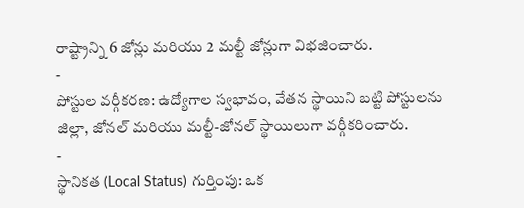రాష్ట్రాన్ని 6 జోన్లు మరియు 2 మల్టీ జోన్లుగా విభజించారు.
-
పోస్టుల వర్గీకరణ: ఉద్యోగాల స్వభావం, వేతన స్థాయిని బట్టి పోస్టులను జిల్లా, జోనల్ మరియు మల్టీ-జోనల్ స్థాయిలుగా వర్గీకరించారు.
-
స్థానికత (Local Status) గుర్తింపు: ఒక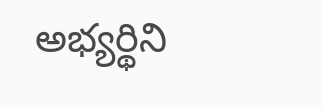అభ్యర్థిని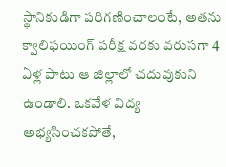స్థానికుడిగా పరిగణించాలంటే, అతను క్వాలిఫయింగ్ పరీక్ష వరకు వరుసగా 4 ఏళ్ల పాటు ఆ జిల్లాలో చదువుకుని ఉండాలి. ఒకవేళ విద్య అభ్యసించకపోతే,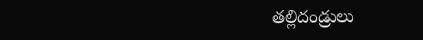తల్లిదండ్రులు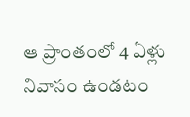ఆ ప్రాంతంలో 4 ఏళ్లు నివాసం ఉండటం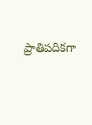ప్రాతిపదికగా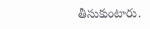తీసుకుంటారు.